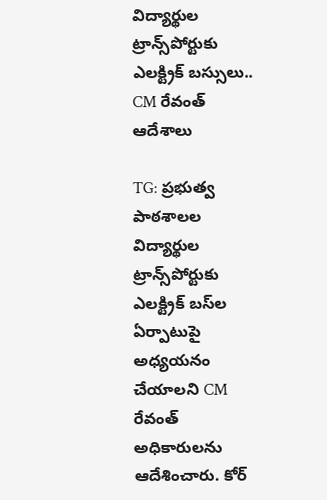విద్యార్థుల ట్రాన్స్‌పోర్టుకు ఎలక్ట్రిక్ బస్సులు.. CM రేవంత్ ఆదేశాలు

TG: ప్రభుత్వ పాఠశాలల విద్యార్థుల ట్రాన్స్‌పోర్టుకు ఎలక్ట్రిక్ బస్‌ల ఏర్పాటుపై అధ్యయనం చేయాలని CM రేవంత్ అధికారులను ఆదేశించారు. కోర్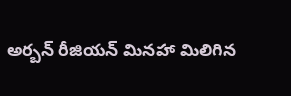అర్బన్ రీజియన్ మినహా మిలిగిన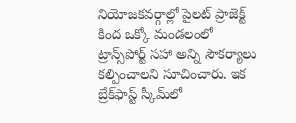నియోజకవర్గాల్లో పైలట్ ప్రాజెక్ట్ కింద ఒక్కో మండలంలో ట్రాన్స్‌పోర్ట్ సహా అన్ని సౌకర్యాలు కల్పించాలని సూచించారు. ఇక బ్రేక్‌ఫాస్ట్ స్కీమ్‌లో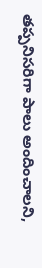తప్పనిసరిగా పాలు అందించాలని,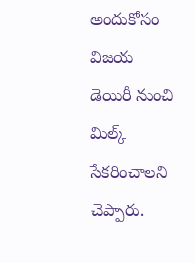అందుకోసం విజయ డెయిరీ నుంచి మిల్క్ సేకరించాలని చెప్పారు.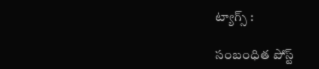ట్యాగ్స్ :

సంబంధిత పోస్ట్